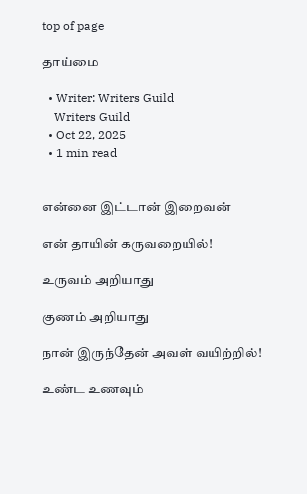top of page

தாய்மை

  • Writer: Writers Guild
    Writers Guild
  • Oct 22, 2025
  • 1 min read


என்னை இட்டான் இறைவன்

என் தாயின் கருவறையில்!

உருவம் அறியாது

குணம் அறியாது

நான் இருந்தேன் அவள் வயிற்றில்!

உண்ட உணவும்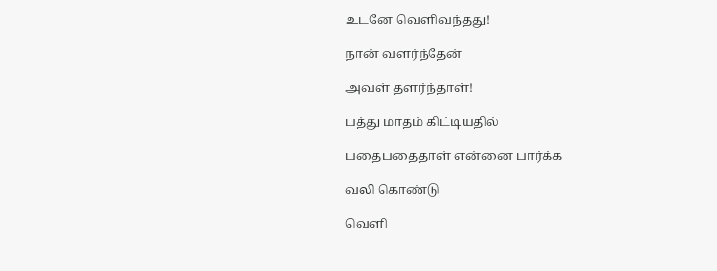உடனே வெளிவந்தது!

நான் வளர்ந்தேன்

அவள் தளர்ந்தாள்!

பத்து மாதம் கிட்டியதில்

பதைபதைதாள் என்னை பார்க்க

வலி கொண்டு

வெளி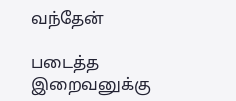வந்தேன்

படைத்த இறைவனுக்கு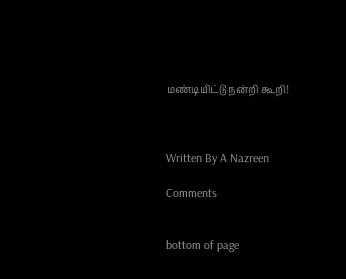மண்டியிட்டு நன்றி கூறி!



Written By A Nazreen

Comments


bottom of page